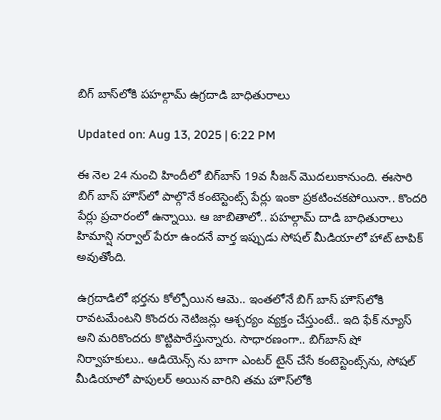బిగ్‌ బాస్‌లోకి పహల్గామ్ ఉగ్రదాడి బాధితురాలు

Updated on: Aug 13, 2025 | 6:22 PM

ఈ నెల 24 నుంచి హిందీలో బిగ్‌బాస్ 19వ సీజన్ మొదలుకానుంది. ఈసారి బిగ్ బాస్ హౌస్‌లో పాల్గొనే కంటెస్టెంట్స్ పేర్లు ఇంకా ప్రకటించకపోయినా.. కొందరి పేర్లు ప్రచారంలో ఉన్నాయి. ఆ జాబితాలో.. పహల్గామ్ దాడి బాధితురాలు హిమాన్షి నర్వాల్ పేరూ ఉందనే వార్త ఇప్పుడు సోషల్ మీడియాలో హాట్ టాపిక్ అవుతోంది.

ఉగ్రదాడిలో భర్తను కోల్పోయిన ఆమె.. ఇంతలోనే బిగ్ బాస్ హౌస్‌లోకి రావటమేంటని కొందరు నెటిజన్లు ఆశ్చర్యం వ్యక్తం చేస్తుంటే.. ఇది ఫేక్ న్యూస్ అని మరికొందరు కొట్టిపారేస్తున్నారు. సాధారణంగా.. బిగ్‌బాస్ షో నిర్వాహకులు.. ఆడియెన్స్ ను బాగా ఎంటర్ టైన్ చేసే కంటెస్టెంట్స్‌ను, సోషల్ మీడియాలో పాపులర్ అయిన వారిని తమ హౌస్‌లోకి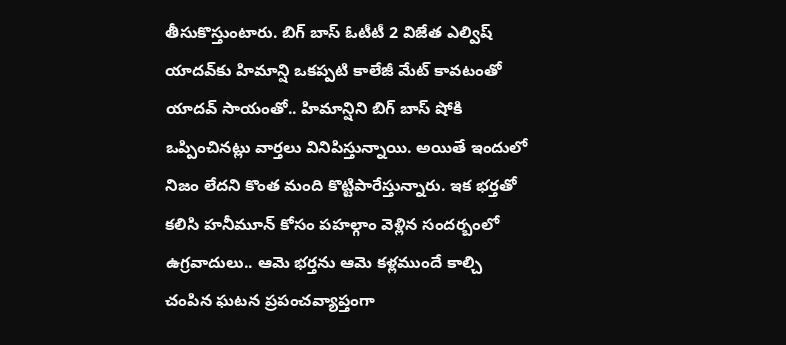తీసుకొస్తుంటారు. బిగ్ బాస్ ఓటీటీ 2 విజేత ఎల్విష్ యాదవ్‌కు హిమాన్షి ఒకప్పటి కాలేజీ మేట్ కావటంతో యాదవ్ సాయంతో.. హిమాన్షిని బిగ్ బాస్ షోకి ఒప్పించినట్లు వార్తలు వినిపిస్తున్నాయి. అయితే ఇందులో నిజం లేదని కొంత మంది కొట్టిపారేస్తున్నారు. ఇక భర్తతో కలిసి హనీమూన్‌ కోసం పహల్గాం వెళ్లిన సందర్బంలో ఉగ్రవాదులు.. ఆమె భర్తను ఆమె కళ్లముందే కాల్చి చంపిన ఘటన ప్రపంచవ్యాప్తంగా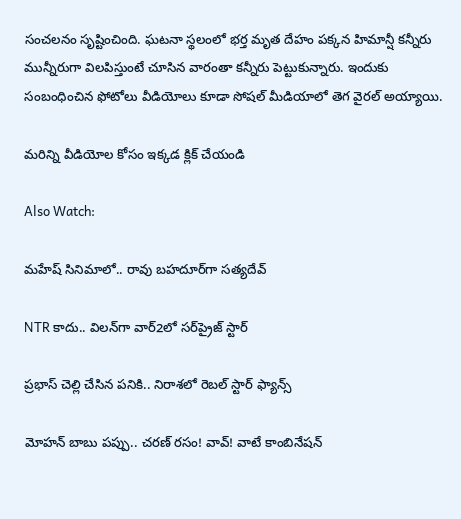సంచలనం సృష్టించింది. ఘటనా స్థలంలో భర్త మృత దేహం పక్కన హిమాన్షీ కన్నీరు మున్నీరుగా విలపిస్తుంటే చూసిన వారంతా కన్నీరు పెట్టుకున్నారు. ఇందుకు సంబంధించిన ఫోటోలు వీడియోలు కూడా సోషల్ మీడియాలో తెగ వైరల్ అయ్యాయి.

మరిన్ని వీడియోల కోసం ఇక్కడ క్లిక్ చేయండి

Also Watch:

మహేష్ సినిమాలో.. రావు బహదూర్‌గా సత్యదేవ్‌

NTR కాదు.. విలన్‌గా వార్‌2లో సర్‌ప్రైజ్ స్టార్

ప్రభాస్ చెల్లి చేసిన పనికి.. నిరాశలో రెబల్ స్టార్ ఫ్యాన్స్‌

మోహన్ బాబు పప్పు.. చరణ్ రసం! వావ్‌! వాటే కాంబినేషన్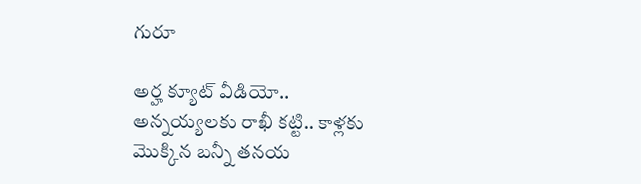గురూ

అర్హ క్యూట్ వీడియో.. అన్నయ్య‌ల‌కు రాఖీ కట్టి.. కాళ్లకు మొక్కిన బన్నీ త‌న‌య‌